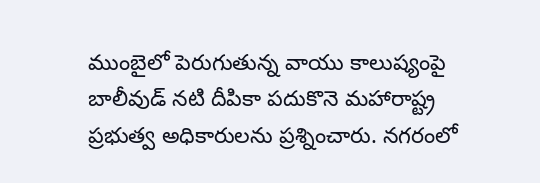ముంబైలో పెరుగుతున్న వాయు కాలుష్యంపై బాలీవుడ్ నటి దీపికా పదుకొనె మహారాష్ట్ర ప్రభుత్వ అధికారులను ప్రశ్నించారు. నగరంలో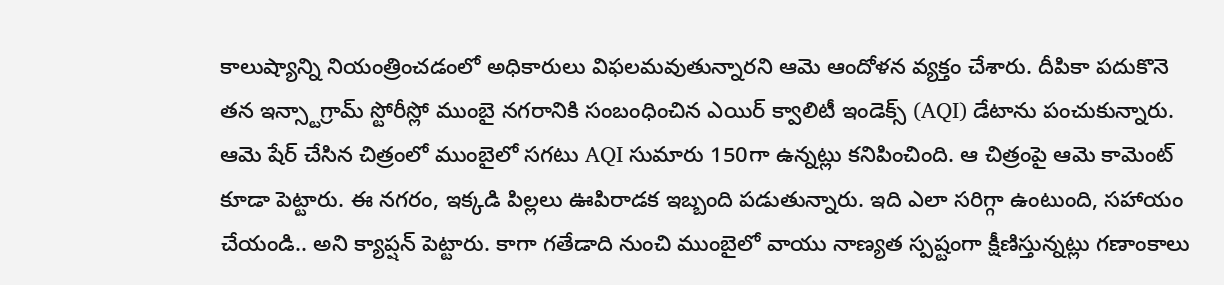కాలుష్యాన్ని నియంత్రించడంలో అధికారులు విఫలమవుతున్నారని ఆమె ఆందోళన వ్యక్తం చేశారు. దీపికా పదుకొనె తన ఇన్స్టాగ్రామ్ స్టోరీస్లో ముంబై నగరానికి సంబంధించిన ఎయిర్ క్వాలిటీ ఇండెక్స్ (AQI) డేటాను పంచుకున్నారు. ఆమె షేర్ చేసిన చిత్రంలో ముంబైలో సగటు AQI సుమారు 150గా ఉన్నట్లు కనిపించింది. ఆ చిత్రంపై ఆమె కామెంట్ కూడా పెట్టారు. ఈ నగరం, ఇక్కడి పిల్లలు ఊపిరాడక ఇబ్బంది పడుతున్నారు. ఇది ఎలా సరిగ్గా ఉంటుంది, సహాయం చేయండి.. అని క్యాప్షన్ పెట్టారు. కాగా గతేడాది నుంచి ముంబైలో వాయు నాణ్యత స్పష్టంగా క్షీణిస్తున్నట్లు గణాంకాలు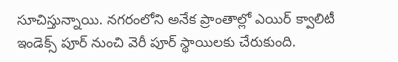సూచిస్తున్నాయి. నగరంలోని అనేక ప్రాంతాల్లో ఎయిర్ క్వాలిటీ ఇండెక్స్ పూర్ నుంచి వెరీ పూర్ స్థాయిలకు చేరుకుంది.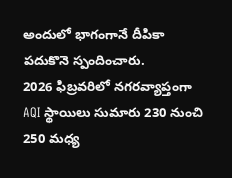అందులో భాగంగానే దీపికా పదుకొనె స్పందించారు.
2026 ఫిబ్రవరిలో నగరవ్యాప్తంగా AQI స్థాయిలు సుమారు 230 నుంచి 250 మధ్య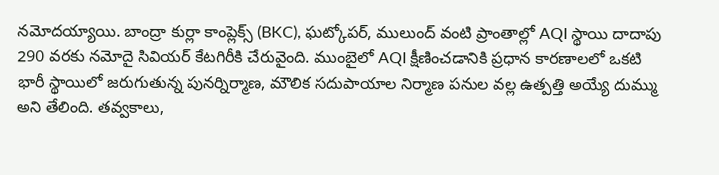నమోదయ్యాయి. బాంద్రా కుర్లా కాంప్లెక్స్ (BKC), ఘట్కోపర్, ములుంద్ వంటి ప్రాంతాల్లో AQI స్థాయి దాదాపు 290 వరకు నమోదై సివియర్ కేటగిరీకి చేరువైంది. ముంబైలో AQI క్షీణించడానికి ప్రధాన కారణాలలో ఒకటి భారీ స్థాయిలో జరుగుతున్న పునర్నిర్మాణ, మౌలిక సదుపాయాల నిర్మాణ పనుల వల్ల ఉత్పత్తి అయ్యే దుమ్ము అని తేలింది. తవ్వకాలు,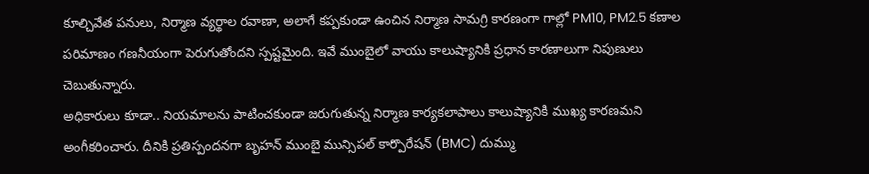కూల్చివేత పనులు, నిర్మాణ వ్యర్థాల రవాణా, అలాగే కప్పకుండా ఉంచిన నిర్మాణ సామగ్రి కారణంగా గాల్లో PM10, PM2.5 కణాల పరిమాణం గణనీయంగా పెరుగుతోందని స్పష్టమైంది. ఇవే ముంబైలో వాయు కాలుష్యానికి ప్రధాన కారణాలుగా నిపుణులు చెబుతున్నారు.
అధికారులు కూడా.. నియమాలను పాటించకుండా జరుగుతున్న నిర్మాణ కార్యకలాపాలు కాలుష్యానికి ముఖ్య కారణమని అంగీకరించారు. దీనికి ప్రతిస్పందనగా బృహన్ ముంబై మున్సిపల్ కార్పొరేషన్ (BMC) దుమ్ము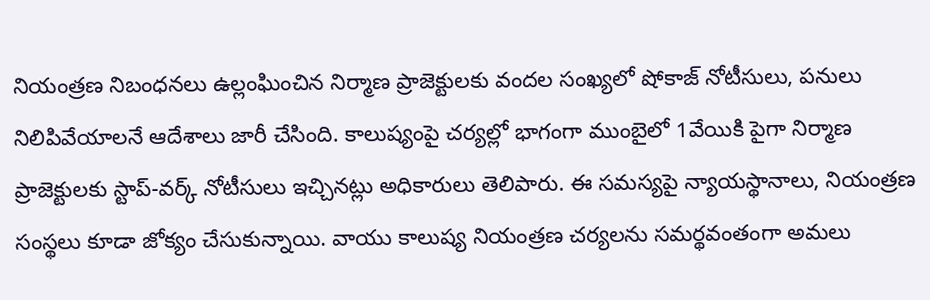నియంత్రణ నిబంధనలు ఉల్లంఘించిన నిర్మాణ ప్రాజెక్టులకు వందల సంఖ్యలో షోకాజ్ నోటీసులు, పనులు నిలిపివేయాలనే ఆదేశాలు జారీ చేసింది. కాలుష్యంపై చర్యల్లో భాగంగా ముంబైలో 1వేయికి పైగా నిర్మాణ ప్రాజెక్టులకు స్టాప్-వర్క్ నోటీసులు ఇచ్చినట్లు అధికారులు తెలిపారు. ఈ సమస్యపై న్యాయస్థానాలు, నియంత్రణ సంస్థలు కూడా జోక్యం చేసుకున్నాయి. వాయు కాలుష్య నియంత్రణ చర్యలను సమర్థవంతంగా అమలు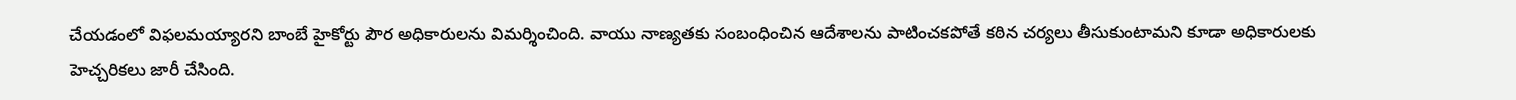చేయడంలో విఫలమయ్యారని బాంబే హైకోర్టు పౌర అధికారులను విమర్శించింది. వాయు నాణ్యతకు సంబంధించిన ఆదేశాలను పాటించకపోతే కఠిన చర్యలు తీసుకుంటామని కూడా అధికారులకు హెచ్చరికలు జారీ చేసింది.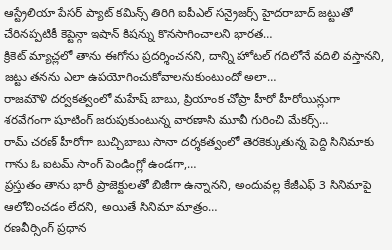ఆస్ట్రేలియా పేసర్ ప్యాట్ కమిన్స్ తిరిగి ఐపీఎల్ సన్రైజర్స్ హైదరాబాద్ జట్టుతో చేరినప్పటికీ కెప్టెన్గా ఇషాన్ కిషన్ను కొనసాగించాలని భారత…
క్రికెట్ మ్యాచ్లలో తాను ఈగోను ప్రదర్శించనని, దాన్ని హోటల్ గదిలోనే వదిలి వస్తానని, జట్టు తనను ఎలా ఉపయోగించుకోవాలనుకుంటుందో అలా…
రాజమౌళి దర్వకత్వంలో మహేష్ బాబు, ప్రియాంక చోప్రా హీరో హీరోయిన్లుగా శరవేగంగా షూటింగ్ జరుపుకుంటున్న వారణాసి మూవీ గురించి మేకర్స్…
రామ్ చరణ్ హీరోగా బుచ్చిబాబు సానా దర్శకత్వంలో తెరకెక్కుతున్న పెద్ది సినిమాకు గాను ఓ ఐటమ్ సాంగ్ పెండింగ్లో ఉండగా,…
ప్రస్తుతం తాను భారీ ప్రాజెక్టులతో బిజీగా ఉన్నానని, అందువల్ల కేజీఎఫ్ 3 సినిమాపై ఆలోచించడం లేదని, అయితే సినిమా మాత్రం…
రణవీర్సింగ్ ప్రధాన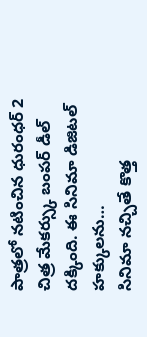పాత్రలో నటించిన ధురంధర్ 2 చిత్ర మేకర్స్కు బంపర్ డీల్ దక్కింది. ఈ సినిమా డిజిటల్ హక్కులను…
సినిమా నచ్చితే కొత్త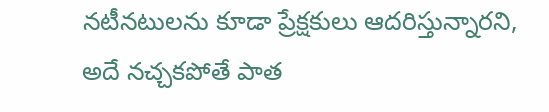నటీనటులను కూడా ప్రేక్షకులు ఆదరిస్తున్నారని, అదే నచ్చకపోతే పాత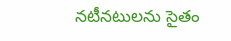నటీనటులను సైతం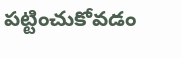పట్టించుకోవడం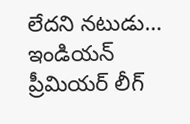లేదని నటుడు…
ఇండియన్ ప్రీమియర్ లీగ్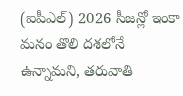(ఐపీఎల్) 2026 సీజన్లో ఇంకా మనం తొలి దశలోనే ఉన్నామని, తరువాతి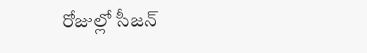రోజుల్లో సీజన్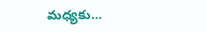మధ్యకు…